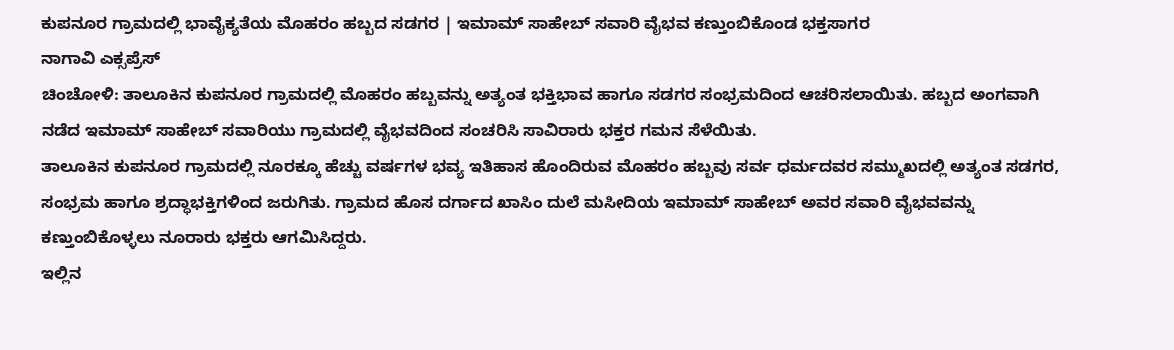ಕುಪನೂರ ಗ್ರಾಮದಲ್ಲಿ ಭಾವೈಕ್ಯತೆಯ ಮೊಹರಂ ಹಬ್ಬದ ಸಡಗರ | ಇಮಾಮ್ ಸಾಹೇಬ್ ಸವಾರಿ ವೈಭವ ಕಣ್ತುಂಬಿಕೊಂಡ ಭಕ್ತಸಾಗರ
ನಾಗಾವಿ ಎಕ್ಸಪ್ರೆಸ್
ಚಿಂಚೋಳಿ: ತಾಲೂಕಿನ ಕುಪನೂರ ಗ್ರಾಮದಲ್ಲಿ ಮೊಹರಂ ಹಬ್ಬವನ್ನು ಅತ್ಯಂತ ಭಕ್ತಿಭಾವ ಹಾಗೂ ಸಡಗರ ಸಂಭ್ರಮದಿಂದ ಆಚರಿಸಲಾಯಿತು. ಹಬ್ಬದ ಅಂಗವಾಗಿ ನಡೆದ ಇಮಾಮ್ ಸಾಹೇಬ್ ಸವಾರಿಯು ಗ್ರಾಮದಲ್ಲಿ ವೈಭವದಿಂದ ಸಂಚರಿಸಿ ಸಾವಿರಾರು ಭಕ್ತರ ಗಮನ ಸೆಳೆಯಿತು.
ತಾಲೂಕಿನ ಕುಪನೂರ ಗ್ರಾಮದಲ್ಲಿ ನೂರಕ್ಕೂ ಹೆಚ್ಚು ವರ್ಷಗಳ ಭವ್ಯ ಇತಿಹಾಸ ಹೊಂದಿರುವ ಮೊಹರಂ ಹಬ್ಬವು ಸರ್ವ ಧರ್ಮದವರ ಸಮ್ಮುಖದಲ್ಲಿ ಅತ್ಯಂತ ಸಡಗರ, ಸಂಭ್ರಮ ಹಾಗೂ ಶ್ರದ್ಧಾಭಕ್ತಿಗಳಿಂದ ಜರುಗಿತು. ಗ್ರಾಮದ ಹೊಸ ದರ್ಗಾದ ಖಾಸಿಂ ದುಲೆ ಮಸೀದಿಯ ಇಮಾಮ್ ಸಾಹೇಬ್ ಅವರ ಸವಾರಿ ವೈಭವವನ್ನು ಕಣ್ತುಂಬಿಕೊಳ್ಳಲು ನೂರಾರು ಭಕ್ತರು ಆಗಮಿಸಿದ್ದರು.
ಇಲ್ಲಿನ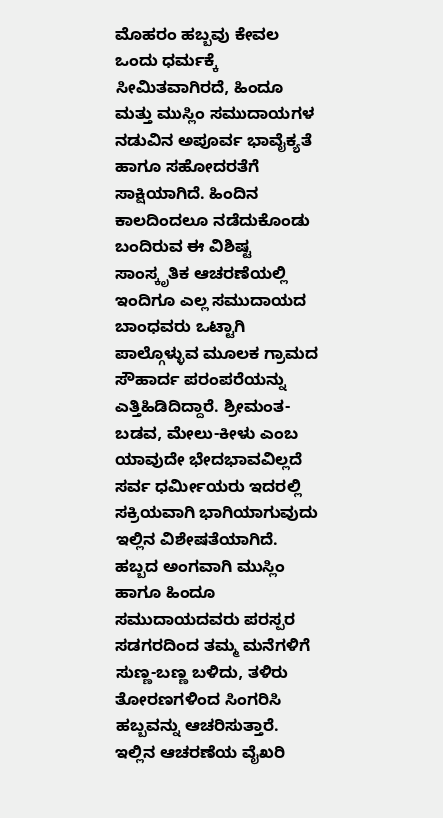ಮೊಹರಂ ಹಬ್ಬವು ಕೇವಲ ಒಂದು ಧರ್ಮಕ್ಕೆ ಸೀಮಿತವಾಗಿರದೆ, ಹಿಂದೂ ಮತ್ತು ಮುಸ್ಲಿಂ ಸಮುದಾಯಗಳ ನಡುವಿನ ಅಪೂರ್ವ ಭಾವೈಕ್ಯತೆ ಹಾಗೂ ಸಹೋದರತೆಗೆ ಸಾಕ್ಷಿಯಾಗಿದೆ. ಹಿಂದಿನ ಕಾಲದಿಂದಲೂ ನಡೆದುಕೊಂಡು ಬಂದಿರುವ ಈ ವಿಶಿಷ್ಟ ಸಾಂಸ್ಕೃತಿಕ ಆಚರಣೆಯಲ್ಲಿ ಇಂದಿಗೂ ಎಲ್ಲ ಸಮುದಾಯದ ಬಾಂಧವರು ಒಟ್ಟಾಗಿ ಪಾಲ್ಗೊಳ್ಳುವ ಮೂಲಕ ಗ್ರಾಮದ ಸೌಹಾರ್ದ ಪರಂಪರೆಯನ್ನು ಎತ್ತಿಹಿಡಿದಿದ್ದಾರೆ. ಶ್ರೀಮಂತ-ಬಡವ, ಮೇಲು-ಕೀಳು ಎಂಬ ಯಾವುದೇ ಭೇದಭಾವವಿಲ್ಲದೆ ಸರ್ವ ಧರ್ಮೀಯರು ಇದರಲ್ಲಿ ಸಕ್ರಿಯವಾಗಿ ಭಾಗಿಯಾಗುವುದು ಇಲ್ಲಿನ ವಿಶೇಷತೆಯಾಗಿದೆ.
ಹಬ್ಬದ ಅಂಗವಾಗಿ ಮುಸ್ಲಿಂ ಹಾಗೂ ಹಿಂದೂ ಸಮುದಾಯದವರು ಪರಸ್ಪರ ಸಡಗರದಿಂದ ತಮ್ಮ ಮನೆಗಳಿಗೆ ಸುಣ್ಣ-ಬಣ್ಣ ಬಳಿದು, ತಳಿರು ತೋರಣಗಳಿಂದ ಸಿಂಗರಿಸಿ ಹಬ್ಬವನ್ನು ಆಚರಿಸುತ್ತಾರೆ. ಇಲ್ಲಿನ ಆಚರಣೆಯ ವೈಖರಿ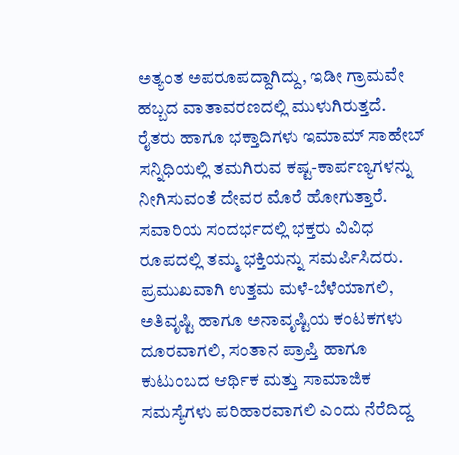ಅತ್ಯಂತ ಅಪರೂಪದ್ದಾಗಿದ್ದು, ಇಡೀ ಗ್ರಾಮವೇ ಹಬ್ಬದ ವಾತಾವರಣದಲ್ಲಿ ಮುಳುಗಿರುತ್ತದೆ.
ರೈತರು ಹಾಗೂ ಭಕ್ತಾದಿಗಳು ಇಮಾಮ್ ಸಾಹೇಬ್ ಸನ್ನಿಧಿಯಲ್ಲಿ ತಮಗಿರುವ ಕಷ್ಟ-ಕಾರ್ಪಣ್ಯಗಳನ್ನು ನೀಗಿಸುವಂತೆ ದೇವರ ಮೊರೆ ಹೋಗುತ್ತಾರೆ. ಸವಾರಿಯ ಸಂದರ್ಭದಲ್ಲಿ ಭಕ್ತರು ವಿವಿಧ ರೂಪದಲ್ಲಿ ತಮ್ಮ ಭಕ್ತಿಯನ್ನು ಸಮರ್ಪಿಸಿದರು. ಪ್ರಮುಖವಾಗಿ ಉತ್ತಮ ಮಳೆ-ಬೆಳೆಯಾಗಲಿ, ಅತಿವೃಷ್ಟಿ ಹಾಗೂ ಅನಾವೃಷ್ಟಿಯ ಕಂಟಕಗಳು ದೂರವಾಗಲಿ, ಸಂತಾನ ಪ್ರಾಪ್ತಿ ಹಾಗೂ ಕುಟುಂಬದ ಆರ್ಥಿಕ ಮತ್ತು ಸಾಮಾಜಿಕ ಸಮಸ್ಯೆಗಳು ಪರಿಹಾರವಾಗಲಿ ಎಂದು ನೆರೆದಿದ್ದ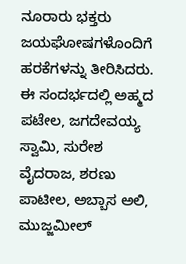ನೂರಾರು ಭಕ್ತರು ಜಯಘೋಷಗಳೊಂದಿಗೆ ಹರಕೆಗಳನ್ನು ತೀರಿಸಿದರು.
ಈ ಸಂದರ್ಭದಲ್ಲಿ ಅಹ್ಮದ ಪಟೇಲ, ಜಗದೇವಯ್ಯ ಸ್ವಾಮಿ, ಸುರೇಶ ವೈದರಾಜ, ಶರಣು ಪಾಟೀಲ, ಅಬ್ಬಾಸ ಅಲಿ, ಮುಜ್ಜಮೀಲ್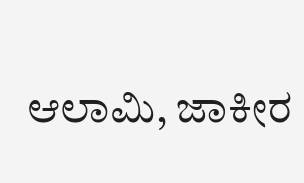ಆಲಾಮಿ, ಜಾಕೀರ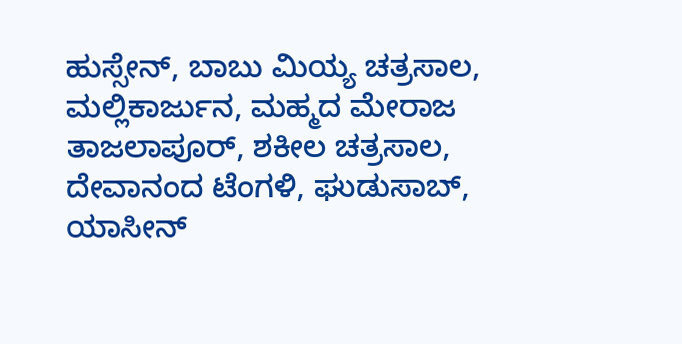ಹುಸ್ಸೇನ್, ಬಾಬು ಮಿಯ್ಯ ಚತ್ರಸಾಲ, ಮಲ್ಲಿಕಾರ್ಜುನ, ಮಹ್ಮದ ಮೇರಾಜ ತಾಜಲಾಪೂರ್, ಶಕೀಲ ಚತ್ರಸಾಲ, ದೇವಾನಂದ ಟೆಂಗಳಿ, ಘುಡುಸಾಬ್, ಯಾಸೀನ್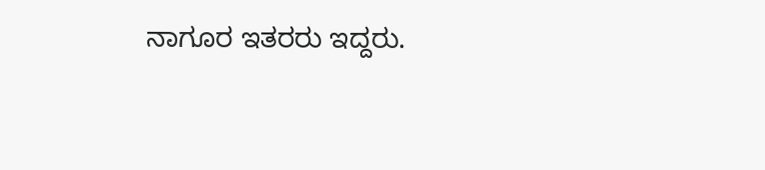ನಾಗೂರ ಇತರರು ಇದ್ದರು.